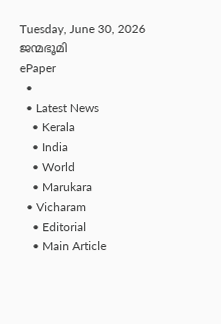Tuesday, June 30, 2026
ജന്മഭൂമി
ePaper
  •
  • Latest News
    • Kerala
    • India
    • World
    • Marukara
  • Vicharam
    • Editorial
    • Main Article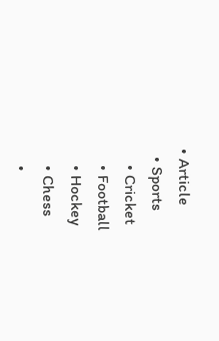• Article
  • Sports
    • Cricket
    • Football
    • Hockey
    • Chess
    •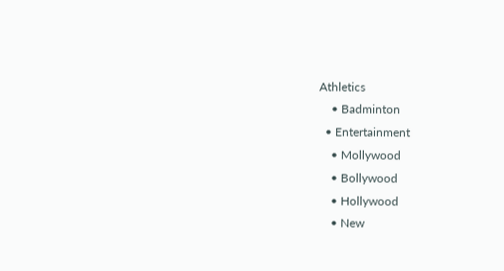Athletics
    • Badminton
  • Entertainment
    • Mollywood
    • Bollywood
    • Hollywood
    • New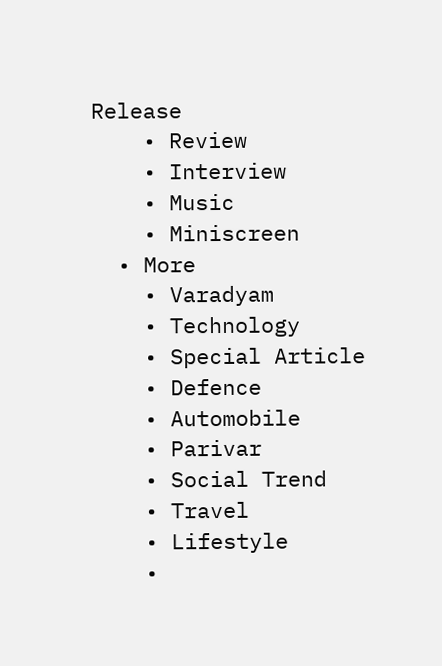Release
    • Review
    • Interview
    • Music
    • Miniscreen
  • More
    • Varadyam
    • Technology
    • Special Article
    • Defence
    • Automobile
    • Parivar
    • Social Trend
    • Travel
    • Lifestyle
    •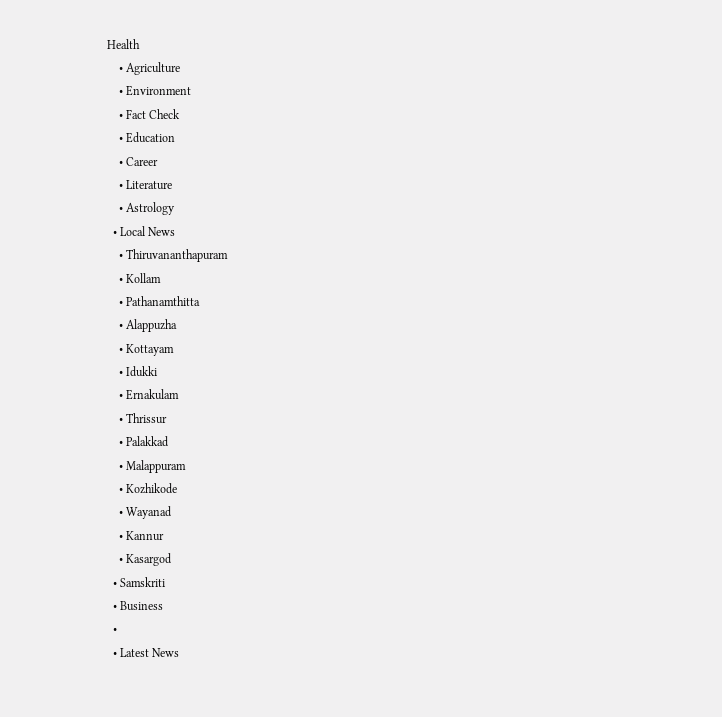Health
    • Agriculture
    • Environment
    • Fact Check
    • Education
    • Career
    • Literature
    • Astrology
  • Local News
    • Thiruvananthapuram
    • Kollam
    • Pathanamthitta
    • Alappuzha
    • Kottayam
    • Idukki
    • Ernakulam
    • Thrissur
    • Palakkad
    • Malappuram
    • Kozhikode
    • Wayanad
    • Kannur
    • Kasargod
  • Samskriti
  • Business
  •
  • Latest News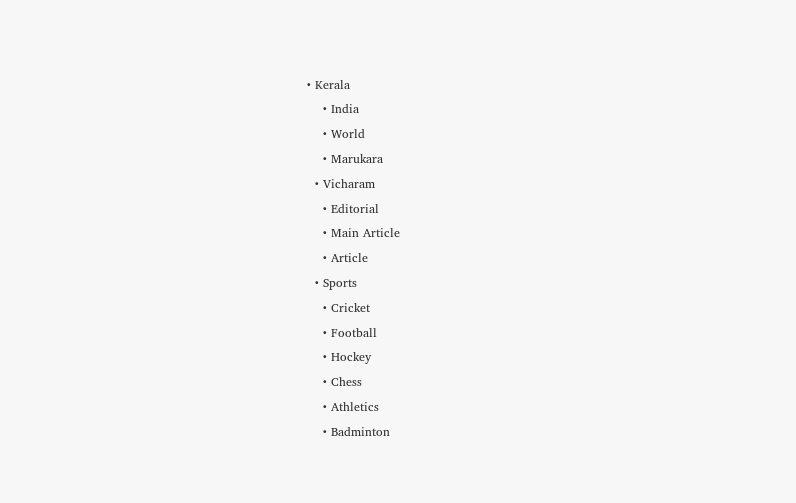• Kerala
    • India
    • World
    • Marukara
  • Vicharam
    • Editorial
    • Main Article
    • Article
  • Sports
    • Cricket
    • Football
    • Hockey
    • Chess
    • Athletics
    • Badminton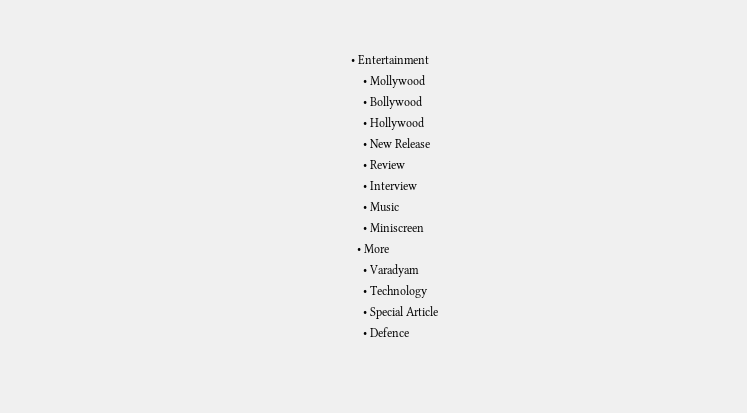• Entertainment
    • Mollywood
    • Bollywood
    • Hollywood
    • New Release
    • Review
    • Interview
    • Music
    • Miniscreen
  • More
    • Varadyam
    • Technology
    • Special Article
    • Defence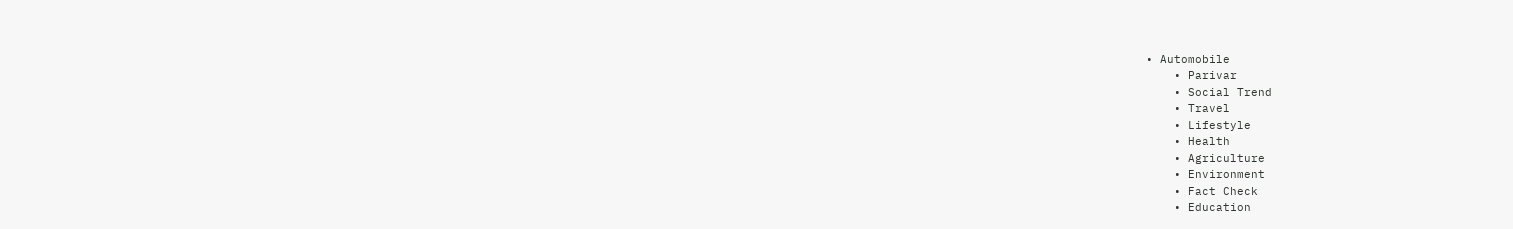• Automobile
    • Parivar
    • Social Trend
    • Travel
    • Lifestyle
    • Health
    • Agriculture
    • Environment
    • Fact Check
    • Education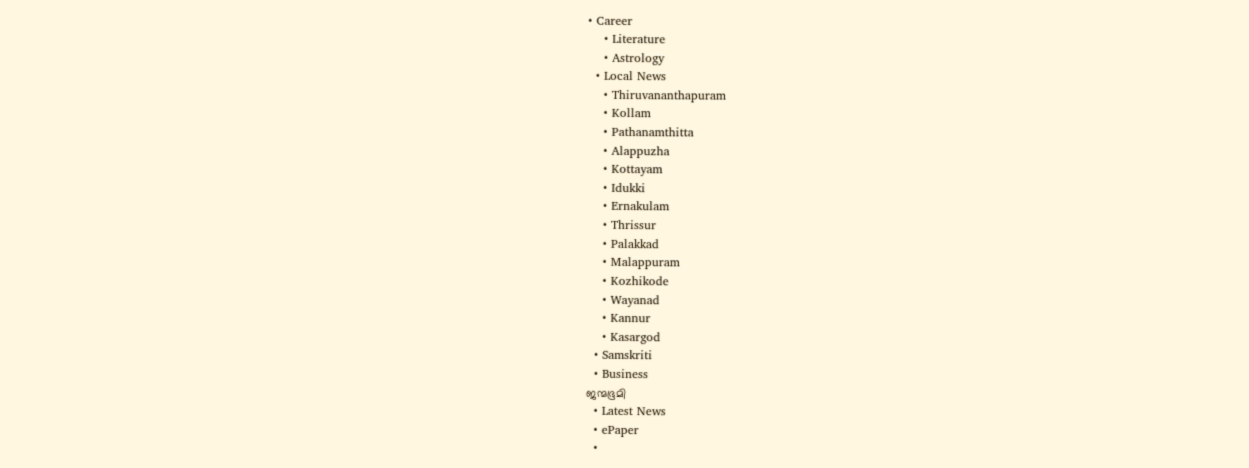• Career
    • Literature
    • Astrology
  • Local News
    • Thiruvananthapuram
    • Kollam
    • Pathanamthitta
    • Alappuzha
    • Kottayam
    • Idukki
    • Ernakulam
    • Thrissur
    • Palakkad
    • Malappuram
    • Kozhikode
    • Wayanad
    • Kannur
    • Kasargod
  • Samskriti
  • Business
ജന്മഭൂമി
  • Latest News
  • ePaper
  •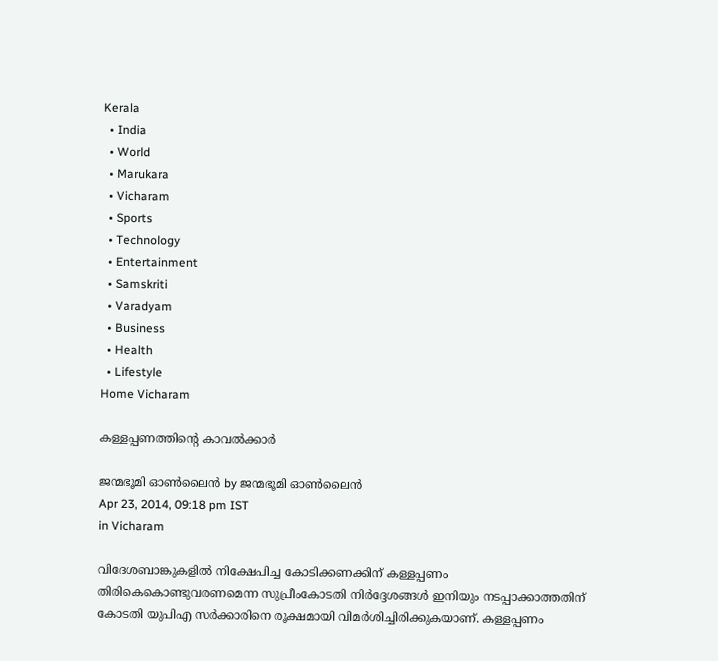Kerala
  • India
  • World
  • Marukara
  • Vicharam
  • Sports
  • Technology
  • Entertainment
  • Samskriti
  • Varadyam
  • Business
  • Health
  • Lifestyle
Home Vicharam

കള്ളപ്പണത്തിന്റെ കാവല്‍ക്കാര്‍

ജന്മഭൂമി ഓണ്‍ലൈന്‍ by ജന്മഭൂമി ഓണ്‍ലൈന്‍
Apr 23, 2014, 09:18 pm IST
in Vicharam

വിദേശബാങ്കുകളില്‍ നിക്ഷേപിച്ച കോടിക്കണക്കിന്‌ കള്ളപ്പണം തിരികെകൊണ്ടുവരണമെന്ന സുപ്രീംകോടതി നിര്‍ദ്ദേശങ്ങള്‍ ഇനിയും നടപ്പാക്കാത്തതിന്‌ കോടതി യുപിഎ സര്‍ക്കാരിനെ രൂക്ഷമായി വിമര്‍ശിച്ചിരിക്കുകയാണ്‌. കള്ളപ്പണം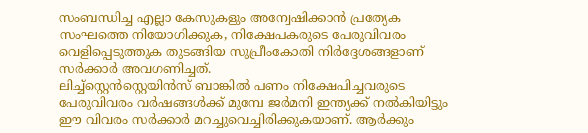സംബന്ധിച്ച എല്ലാ കേസുകളും അന്വേഷിക്കാന്‍ പ്രത്യേക സംഘത്തെ നിയോഗിക്കുക, നിക്ഷേപകരുടെ പേരുവിവരം വെളിപ്പെടുത്തുക തുടങ്ങിയ സുപ്രീംകോതി നിര്‍ദ്ദേശങ്ങളാണ്‌ സര്‍ക്കാര്‍ അവഗണിച്ചത്‌.
ലിച്ച്സ്റ്റെന്‍സ്റ്റെയിന്‍സ്‌ ബാങ്കില്‍ പണം നിക്ഷേപിച്ചവരുടെ പേരുവിവരം വര്‍ഷങ്ങള്‍ക്ക്‌ മുമ്പേ ജര്‍മനി ഇന്ത്യക്ക്‌ നല്‍കിയിട്ടും ഈ വിവരം സര്‍ക്കാര്‍ മറച്ചുവെച്ചിരിക്കുകയാണ്‌. ആര്‍ക്കും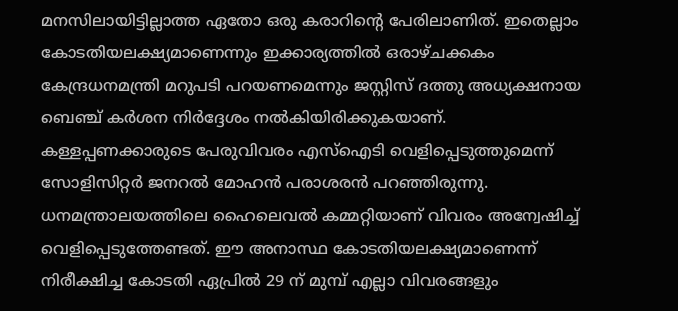മനസിലായിട്ടില്ലാത്ത ഏതോ ഒരു കരാറിന്റെ പേരിലാണിത്‌. ഇതെല്ലാം കോടതിയലക്ഷ്യമാണെന്നും ഇക്കാര്യത്തില്‍ ഒരാഴ്ചക്കകം കേന്ദ്രധനമന്ത്രി മറുപടി പറയണമെന്നും ജസ്റ്റിസ്‌ ദത്തു അധ്യക്ഷനായ ബെഞ്ച്‌ കര്‍ശന നിര്‍ദ്ദേശം നല്‍കിയിരിക്കുകയാണ്‌. കള്ളപ്പണക്കാരുടെ പേരുവിവരം എസ്‌ഐടി വെളിപ്പെടുത്തുമെന്ന്‌ സോളിസിറ്റര്‍ ജനറല്‍ മോഹന്‍ പരാശരന്‍ പറഞ്ഞിരുന്നു. ധനമന്ത്രാലയത്തിലെ ഹൈലെവല്‍ കമ്മറ്റിയാണ്‌ വിവരം അന്വേഷിച്ച്‌ വെളിപ്പെടുത്തേണ്ടത്‌. ഈ അനാസ്ഥ കോടതിയലക്ഷ്യമാണെന്ന്‌ നിരീക്ഷിച്ച കോടതി ഏപ്രില്‍ 29 ന്‌ മുമ്പ്‌ എല്ലാ വിവരങ്ങളും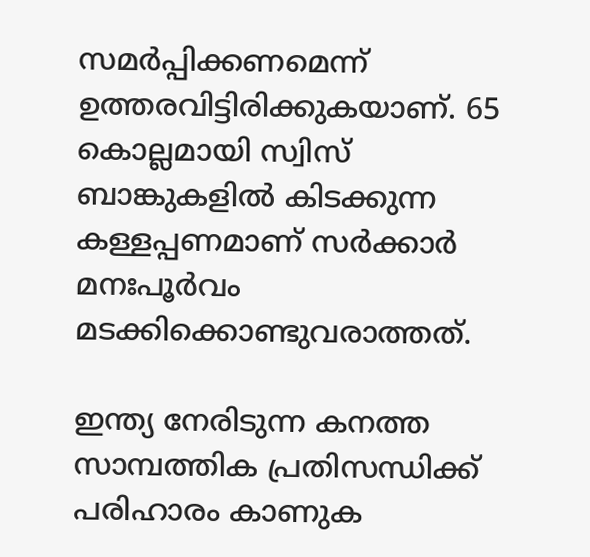സമര്‍പ്പിക്കണമെന്ന്‌ ഉത്തരവിട്ടിരിക്കുകയാണ്‌. 65 കൊല്ലമായി സ്വിസ്‌ ബാങ്കുകളില്‍ കിടക്കുന്ന കള്ളപ്പണമാണ്‌ സര്‍ക്കാര്‍ മനഃപൂര്‍വം മടക്കിക്കൊണ്ടുവരാത്തത്‌.

ഇന്ത്യ നേരിടുന്ന കനത്ത സാമ്പത്തിക പ്രതിസന്ധിക്ക്‌ പരിഹാരം കാണുക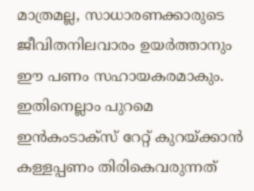മാത്രമല്ല, സാധാരണക്കാരുടെ ജീവിതനിലവാരം ഉയര്‍ത്താനും ഈ പണം സഹായകരമാകും. ഇതിനെല്ലാം പുറമെ ഇന്‍കംടാക്സ്‌ റേറ്റ്‌ കുറയ്‌ക്കാന്‍ കള്ളപ്പണം തിരികെവരുന്നത്‌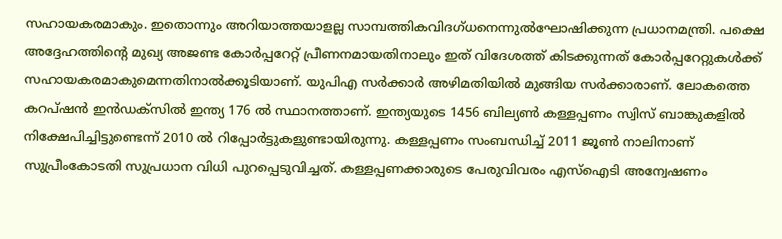സഹായകരമാകും. ഇതൊന്നും അറിയാത്തയാളല്ല സാമ്പത്തികവിദഗ്ധനെന്നുല്‍ഘോഷിക്കുന്ന പ്രധാനമന്ത്രി. പക്ഷെ അദ്ദേഹത്തിന്റെ മുഖ്യ അജണ്ട കോര്‍പ്പറേറ്റ്‌ പ്രീണനമായതിനാലും ഇത്‌ വിദേശത്ത്‌ കിടക്കുന്നത്‌ കോര്‍പ്പറേറ്റുകള്‍ക്ക്‌ സഹായകരമാകുമെന്നതിനാല്‍ക്കൂടിയാണ്‌. യുപിഎ സര്‍ക്കാര്‍ അഴിമതിയില്‍ മുങ്ങിയ സര്‍ക്കാരാണ്‌. ലോകത്തെ കറപ്ഷന്‍ ഇന്‍ഡക്സില്‍ ഇന്ത്യ 176 ല്‍ സ്ഥാനത്താണ്‌. ഇന്ത്യയുടെ 1456 ബില്യണ്‍ കള്ളപ്പണം സ്വിസ്‌ ബാങ്കുകളില്‍ നിക്ഷേപിച്ചിട്ടുണ്ടെന്ന്‌ 2010 ല്‍ റിപ്പോര്‍ട്ടുകളുണ്ടായിരുന്നു. കള്ളപ്പണം സംബന്ധിച്ച്‌ 2011 ജൂണ്‍ നാലിനാണ്‌ സുപ്രീംകോടതി സുപ്രധാന വിധി പുറപ്പെടുവിച്ചത്‌. കള്ളപ്പണക്കാരുടെ പേരുവിവരം എസ്‌ഐടി അന്വേഷണം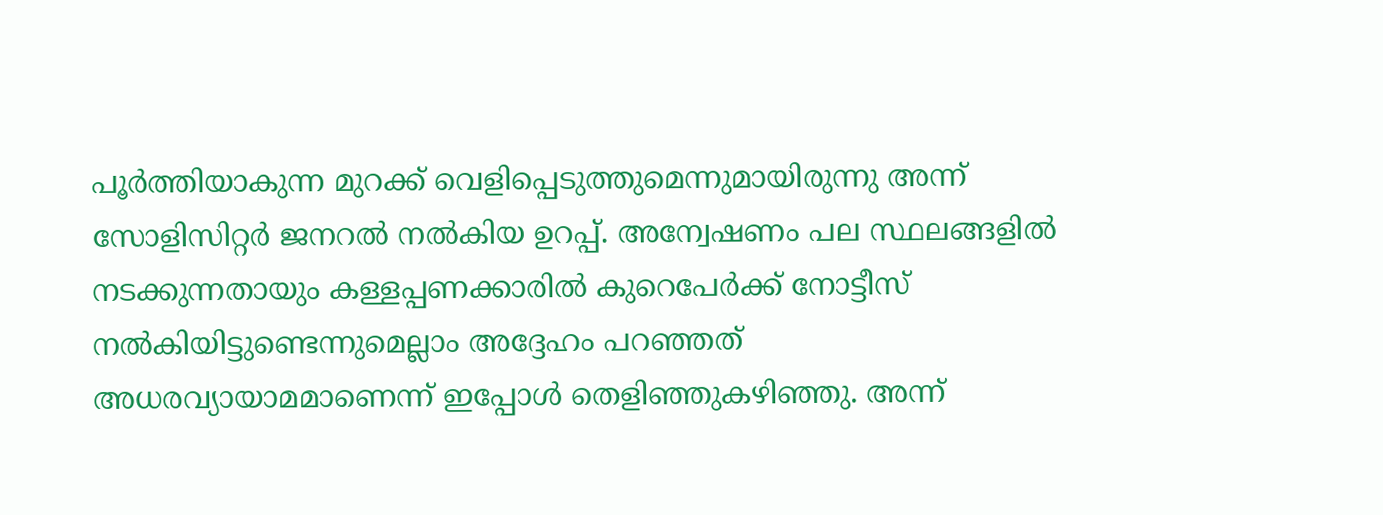പൂര്‍ത്തിയാകുന്ന മുറക്ക്‌ വെളിപ്പെടുത്തുമെന്നുമായിരുന്നു അന്ന്‌ സോളിസിറ്റര്‍ ജനറല്‍ നല്‍കിയ ഉറപ്പ്‌. അന്വേഷണം പല സ്ഥലങ്ങളില്‍ നടക്കുന്നതായും കള്ളപ്പണക്കാരില്‍ കുറെപേര്‍ക്ക്‌ നോട്ടീസ്‌ നല്‍കിയിട്ടുണ്ടെന്നുമെല്ലാം അദ്ദേഹം പറഞ്ഞത്‌ അധരവ്യായാമമാണെന്ന്‌ ഇപ്പോള്‍ തെളിഞ്ഞുകഴിഞ്ഞു. അന്ന്‌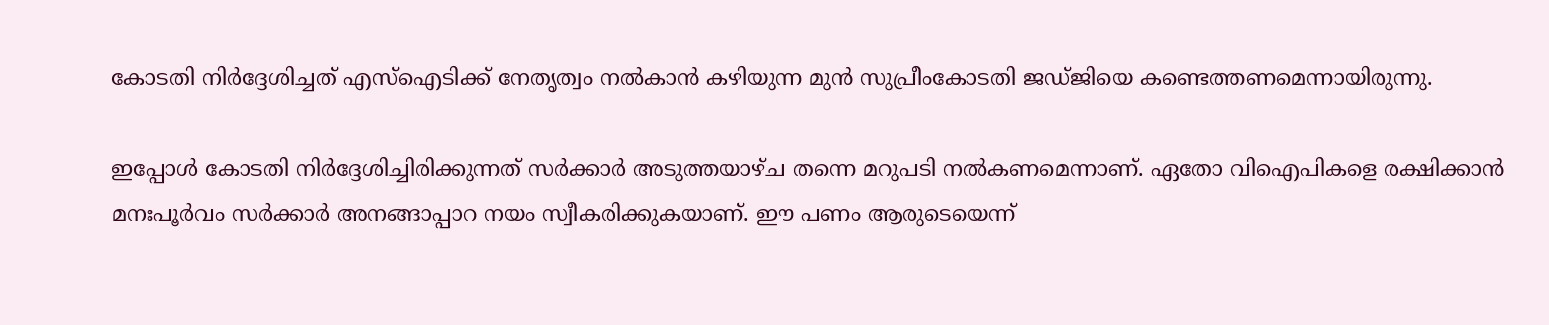കോടതി നിര്‍ദ്ദേശിച്ചത്‌ എസ്‌ഐടിക്ക്‌ നേതൃത്വം നല്‍കാന്‍ കഴിയുന്ന മുന്‍ സുപ്രീംകോടതി ജഡ്ജിയെ കണ്ടെത്തണമെന്നായിരുന്നു.

ഇപ്പോള്‍ കോടതി നിര്‍ദ്ദേശിച്ചിരിക്കുന്നത്‌ സര്‍ക്കാര്‍ അടുത്തയാഴ്ച തന്നെ മറുപടി നല്‍കണമെന്നാണ്‌. ഏതോ വിഐപികളെ രക്ഷിക്കാന്‍ മനഃപൂര്‍വം സര്‍ക്കാര്‍ അനങ്ങാപ്പാറ നയം സ്വീകരിക്കുകയാണ്‌. ഈ പണം ആരുടെയെന്ന്‌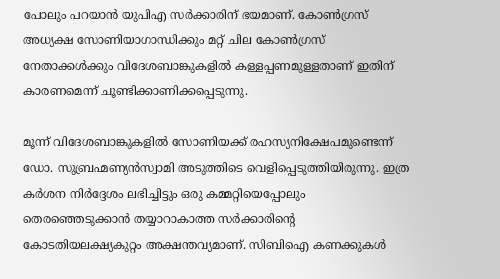പോലും പറയാന്‍ യുപിഎ സര്‍ക്കാരിന്‌ ഭയമാണ്‌. കോണ്‍ഗ്രസ്‌ അധ്യക്ഷ സോണിയാഗാന്ധിക്കും മറ്റ്‌ ചില കോണ്‍ഗ്രസ്‌ നേതാക്കള്‍ക്കും വിദേശബാങ്കുകളില്‍ കള്ളപ്പണമുള്ളതാണ്‌ ഇതിന്‌ കാരണമെന്ന്‌ ചൂണ്ടിക്കാണിക്കപ്പെടുന്നു.

മൂന്ന്‌ വിദേശബാങ്കുകളില്‍ സോണിയക്ക്‌ രഹസ്യനിക്ഷേപമുണ്ടെന്ന്‌ ഡോ. സുബ്രഹ്മണ്യന്‍സ്വാമി അടുത്തിടെ വെളിപ്പെടുത്തിയിരുന്നു. ഇത്ര കര്‍ശന നിര്‍ദ്ദേശം ലഭിച്ചിട്ടും ഒരു കമ്മറ്റിയെപ്പോലും തെരഞ്ഞെടുക്കാന്‍ തയ്യാറാകാത്ത സര്‍ക്കാരിന്റെ കോടതിയലക്ഷ്യകുറ്റം അക്ഷന്തവ്യമാണ്‌. സിബിഐ കണക്കുകള്‍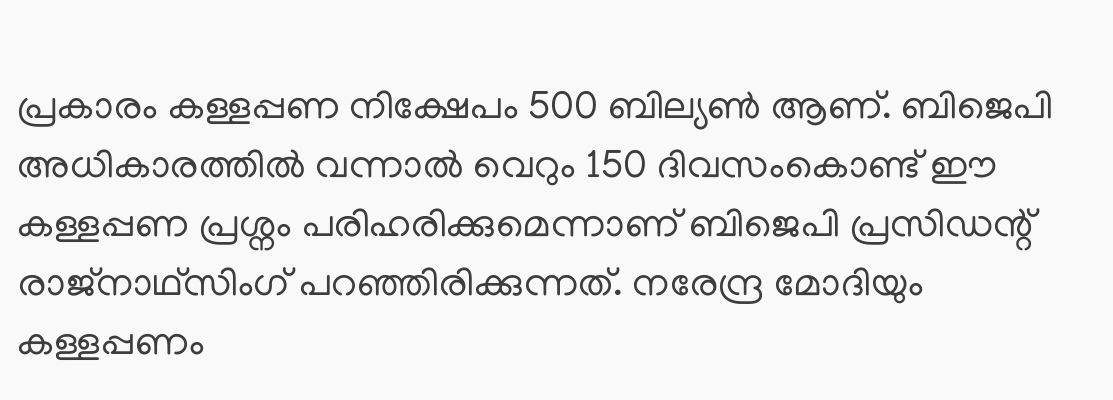പ്രകാരം കള്ളപ്പണ നിക്ഷേപം 500 ബില്യണ്‍ ആണ്‌. ബിജെപി അധികാരത്തില്‍ വന്നാല്‍ വെറും 150 ദിവസംകൊണ്ട്‌ ഈ കള്ളപ്പണ പ്രശ്നം പരിഹരിക്കുമെന്നാണ്‌ ബിജെപി പ്രസിഡന്റ്‌ രാജ്നാഥ്സിംഗ്‌ പറഞ്ഞിരിക്കുന്നത്‌. നരേന്ദ്ര മോദിയും കള്ളപ്പണം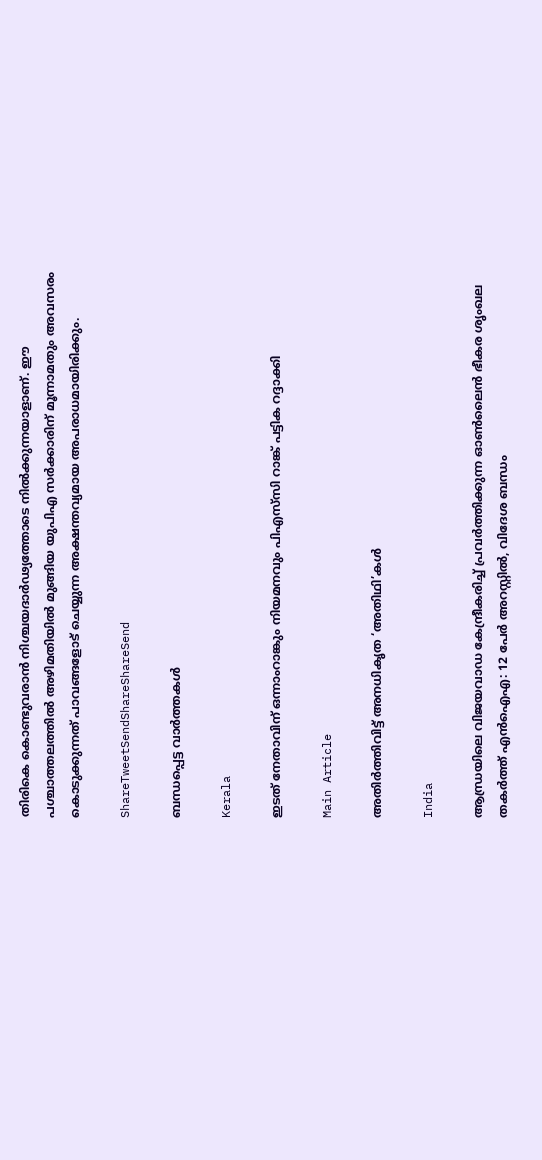തിരികെ കൊണ്ടുവരാന്‍ നിശ്ചയദാര്‍ഢ്യത്തോടെ നില്‍ക്കുന്നയാളാണ്‌. ഈ പശ്ചാത്തലത്തില്‍ അഴിമതിയില്‍ മുങ്ങിയ യുപിഎ സര്‍ക്കാരിന്‌ മൂന്നാമതും അവസരം കൊടുക്കുന്നത്‌ പാവങ്ങളോട്‌ ചെയ്യുന്ന അക്ഷന്തവ്യമായ അപരാധമായിരിക്കും.

ShareTweetSendShareShareSend

ബന്ധപ്പെട്ട വാര്‍ത്തകള്‍

Kerala

ഇടത് നേതാവിന് ഒന്നാംറാങ്കും നിയമനവും പിഎസ്‌സി റാങ്ക് പട്ടിക റദ്ദാക്കി

Main Article

അതിര്‍ത്തിവിട്ട് അനധികൃത ‘അതിഥി’കള്‍

India

ആന്ധ്രയിലെ വിജയവാഡ കേന്ദ്രീകരിച്ച് പ്രവർത്തിക്കുന്ന ഓൺലൈൻ ഭീകര ശൃംഖല തകർത്ത് എൻഐഎ: 12 പേർ അറസ്റ്റിൽ, വിദേശ ബന്ധം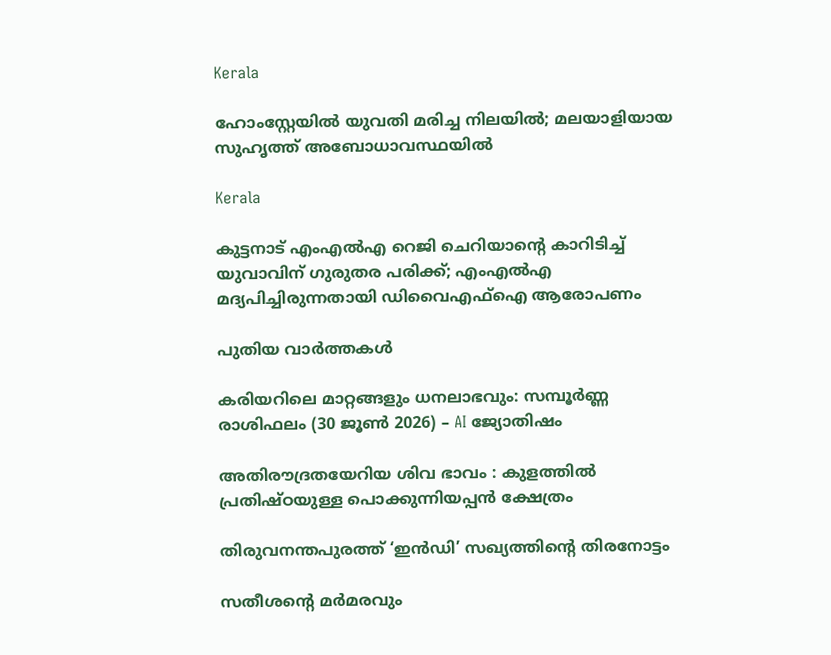Kerala

ഹോംസ്റ്റേയിൽ യുവതി മരിച്ച നിലയിൽ; മലയാളിയായ സുഹൃത്ത് അബോധാവസ്ഥയിൽ

Kerala

കുട്ടനാട് എംഎൽഎ റെജി ചെറിയാന്റെ കാറിടിച്ച് യുവാവിന് ഗുരുതര പരിക്ക്; എംഎൽഎ മദ്യപിച്ചിരുന്നതായി ഡിവൈഎഫ്ഐ ആരോപണം

പുതിയ വാര്‍ത്തകള്‍

കരിയറിലെ മാറ്റങ്ങളും ധനലാഭവും: സമ്പൂർണ്ണ രാശിഫലം (30 ജൂൺ 2026) – AI ജ്യോതിഷം

അതിരൗദ്രതയേറിയ ശിവ ഭാവം : കുളത്തിൽ പ്രതിഷ്ഠയുള്ള പൊക്കുന്നിയപ്പൻ ക്ഷേത്രം

തിരുവനന്തപുരത്ത് ‘ഇന്‍ഡി’ സഖ്യത്തിന്റെ തിരനോട്ടം

സതീശന്റെ മര്‍മരവും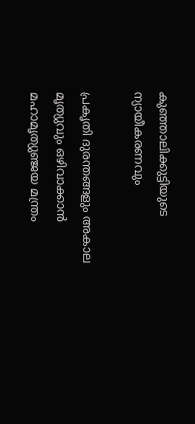കുഞ്ഞാലിക്കുട്ടിയുടെ ന്യായീകരണവും

പ്രകൃതി ദുരന്തങ്ങളും അകാല മൃത്യുവും ഒഴിവാക്കാൻ മഹാമൃത്യുഞ്ജയ മന്ത്രം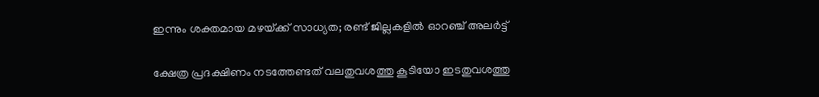ഇന്നും ശക്തമായ മഴയ്‌ക്ക് സാധ്യത; രണ്ട് ജില്ലകളിൽ ഓറഞ്ച് അലർട്ട്

ക്ഷേത്ര പ്രദക്ഷിണം നടത്തേണ്ടത് വലതുവശത്തു കൂടിയോ ഇടതുവശത്തു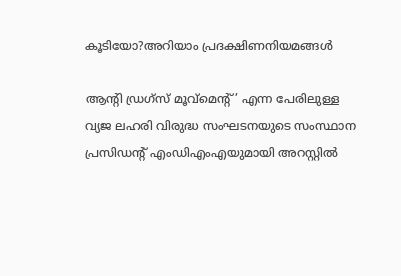കൂടിയോ?അറിയാം പ്രദക്ഷിണനിയമങ്ങള്‍

ആൻ്റി ഡ്രഗ്സ് മൂവ്മെൻ്റ്’ എന്ന പേരിലുള്ള വ്യജ ലഹരി വിരുദ്ധ സംഘടനയുടെ സംസ്ഥാന പ്രസിഡന്റ് എംഡിഎംഎയുമായി അറസ്റ്റില്‍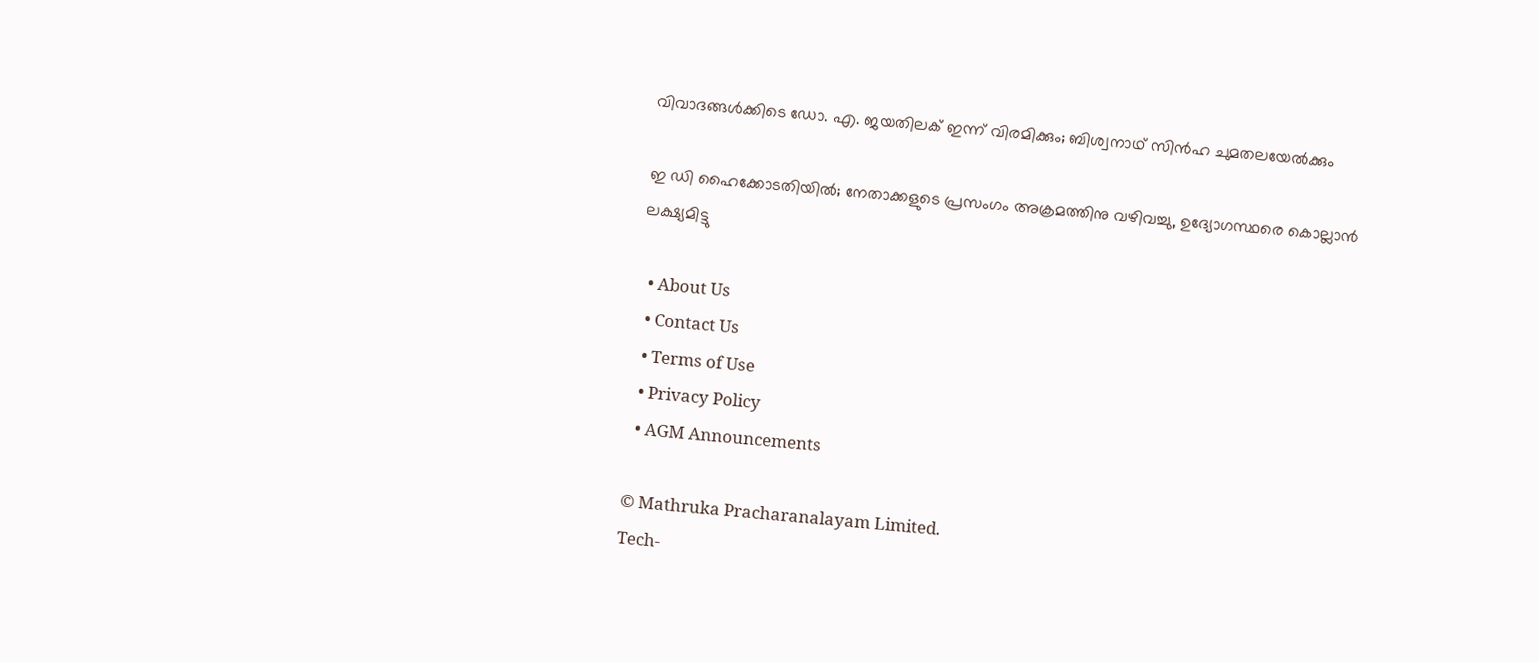വിവാദങ്ങള്‍ക്കിടെ ഡോ. എ. ജയതിലക് ഇന്ന് വിരമിക്കും; ബിശ്വനാഥ് സിന്‍ഹ ചുമതലയേല്‍ക്കും

ഇ ഡി ഹൈക്കോടതിയില്‍; നേതാക്കളുടെ പ്രസംഗം അക്രമത്തിനു വഴിവച്ചു, ഉദ്യോഗസ്ഥരെ കൊല്ലാന്‍ ലക്ഷ്യമിട്ടു

  • About Us
  • Contact Us
  • Terms of Use
  • Privacy Policy
  • AGM Announcements

© Mathruka Pracharanalayam Limited.
Tech-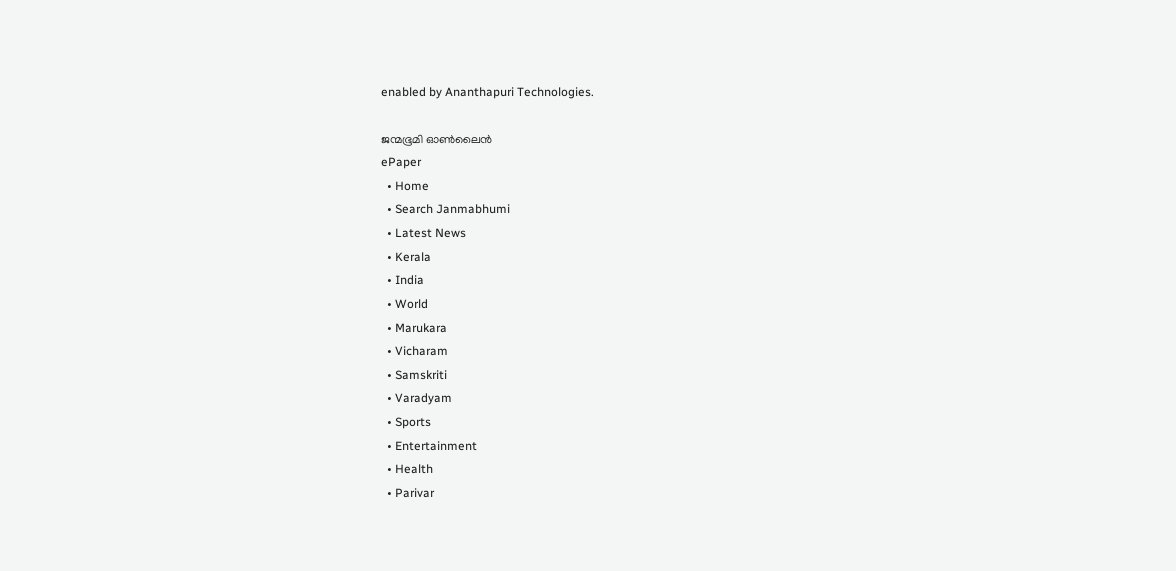enabled by Ananthapuri Technologies.

ജന്മഭൂമി ഓണ്‍ലൈന്‍
ePaper
  • Home
  • Search Janmabhumi
  • Latest News
  • Kerala
  • India
  • World
  • Marukara
  • Vicharam
  • Samskriti
  • Varadyam
  • Sports
  • Entertainment
  • Health
  • Parivar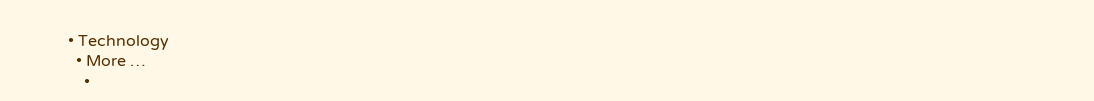• Technology
  • More …
    •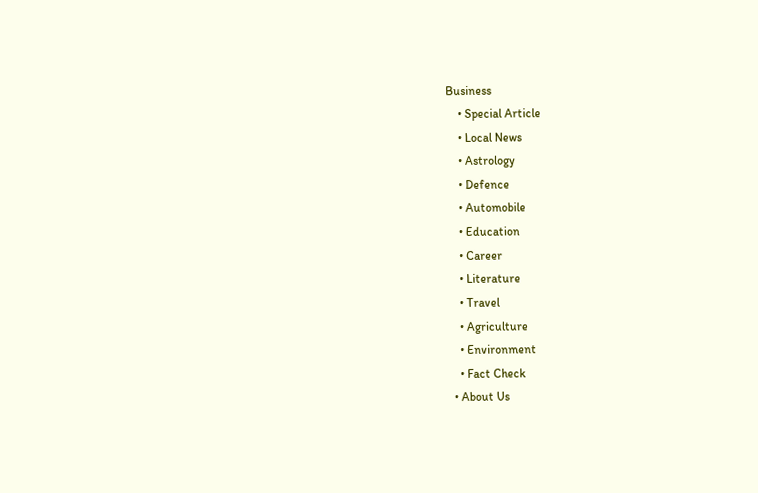Business
    • Special Article
    • Local News
    • Astrology
    • Defence
    • Automobile
    • Education
    • Career
    • Literature
    • Travel
    • Agriculture
    • Environment
    • Fact Check
  • About Us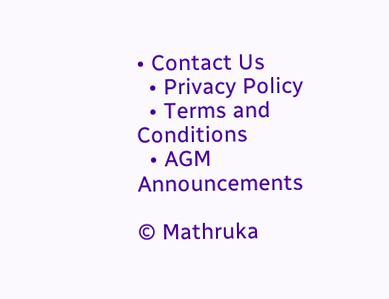• Contact Us
  • Privacy Policy
  • Terms and Conditions
  • AGM Announcements

© Mathruka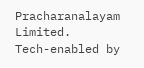Pracharanalayam Limited.
Tech-enabled by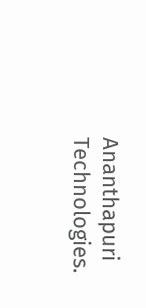Ananthapuri Technologies.